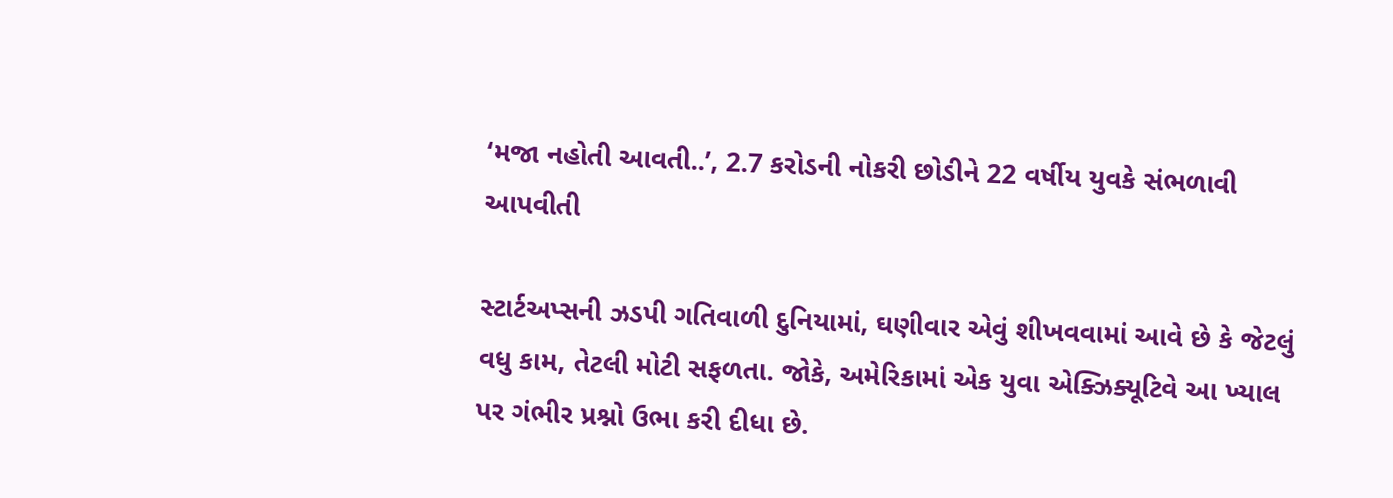‘મજા નહોતી આવતી..’, 2.7 કરોડની નોકરી છોડીને 22 વર્ષીય યુવકે સંભળાવી આપવીતી

સ્ટાર્ટઅપ્સની ઝડપી ગતિવાળી દુનિયામાં, ઘણીવાર એવું શીખવવામાં આવે છે કે જેટલું વધુ કામ, તેટલી મોટી સફળતા. જોકે, અમેરિકામાં એક યુવા એક્ઝિક્યૂટિવે આ ખ્યાલ પર ગંભીર પ્રશ્નો ઉભા કરી દીધા છે.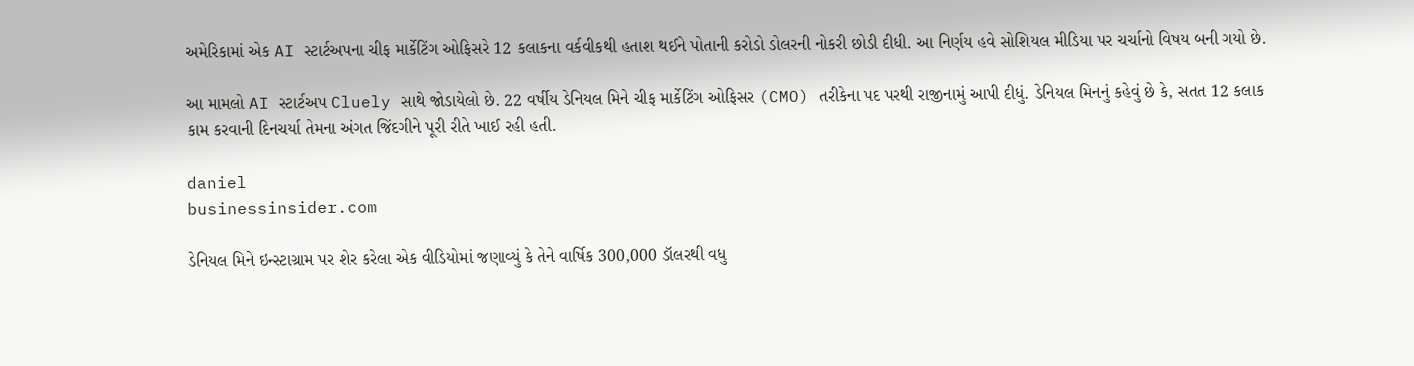અમેરિકામાં એક AI સ્ટાર્ટઅપના ચીફ માર્કેટિંગ ઓફિસરે 12 કલાકના વર્કવીકથી હતાશ થઈને પોતાની કરોડો ડોલરની નોકરી છોડી દીધી. આ નિર્ણય હવે સોશિયલ મીડિયા પર ચર્ચાનો વિષય બની ગયો છે.

આ મામલો AI સ્ટાર્ટઅપ Cluely સાથે જોડાયેલો છે. 22 વર્ષીય ડેનિયલ મિને ચીફ માર્કેટિંગ ઓફિસર (CMO) તરીકેના પદ પરથી રાજીનામું આપી દીધું. ડેનિયલ મિનનું કહેવું છે કે, સતત 12 કલાક કામ કરવાની દિનચર્યા તેમના અંગત જિંદગીને પૂરી રીતે ખાઈ રહી હતી.

daniel
businessinsider.com

ડેનિયલ મિને ઇન્સ્ટાગ્રામ પર શેર કરેલા એક વીડિયોમાં જણાવ્યું કે તેને વાર્ષિક 300,000 ડૉલરથી વધુ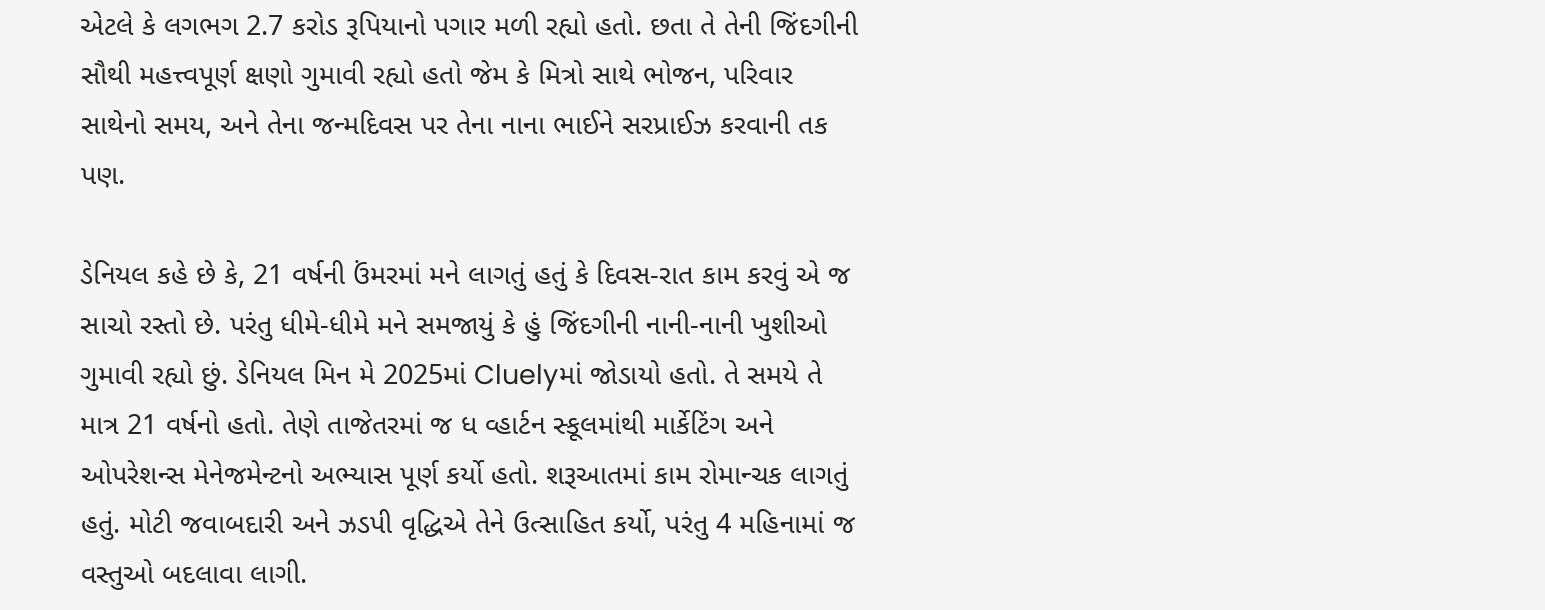એટલે કે લગભગ 2.7 કરોડ રૂપિયાનો પગાર મળી રહ્યો હતો. છતા તે તેની જિંદગીની સૌથી મહત્ત્વપૂર્ણ ક્ષણો ગુમાવી રહ્યો હતો જેમ કે મિત્રો સાથે ભોજન, પરિવાર સાથેનો સમય, અને તેના જન્મદિવસ પર તેના નાના ભાઈને સરપ્રાઈઝ કરવાની તક પણ.

ડેનિયલ કહે છે કે, 21 વર્ષની ઉંમરમાં મને લાગતું હતું કે દિવસ-રાત કામ કરવું એ જ સાચો રસ્તો છે. પરંતુ ધીમે-ધીમે મને સમજાયું કે હું જિંદગીની નાની-નાની ખુશીઓ ગુમાવી રહ્યો છું. ડેનિયલ મિન મે 2025માં Cluelyમાં જોડાયો હતો. તે સમયે તે માત્ર 21 વર્ષનો હતો. તેણે તાજેતરમાં જ ધ વ્હાર્ટન સ્કૂલમાંથી માર્કેટિંગ અને ઓપરેશન્સ મેનેજમેન્ટનો અભ્યાસ પૂર્ણ કર્યો હતો. શરૂઆતમાં કામ રોમાન્ચક લાગતું હતું. મોટી જવાબદારી અને ઝડપી વૃદ્ધિએ તેને ઉત્સાહિત કર્યો, પરંતુ 4 મહિનામાં જ વસ્તુઓ બદલાવા લાગી.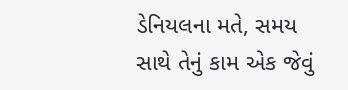ડેનિયલના મતે, સમય સાથે તેનું કામ એક જેવું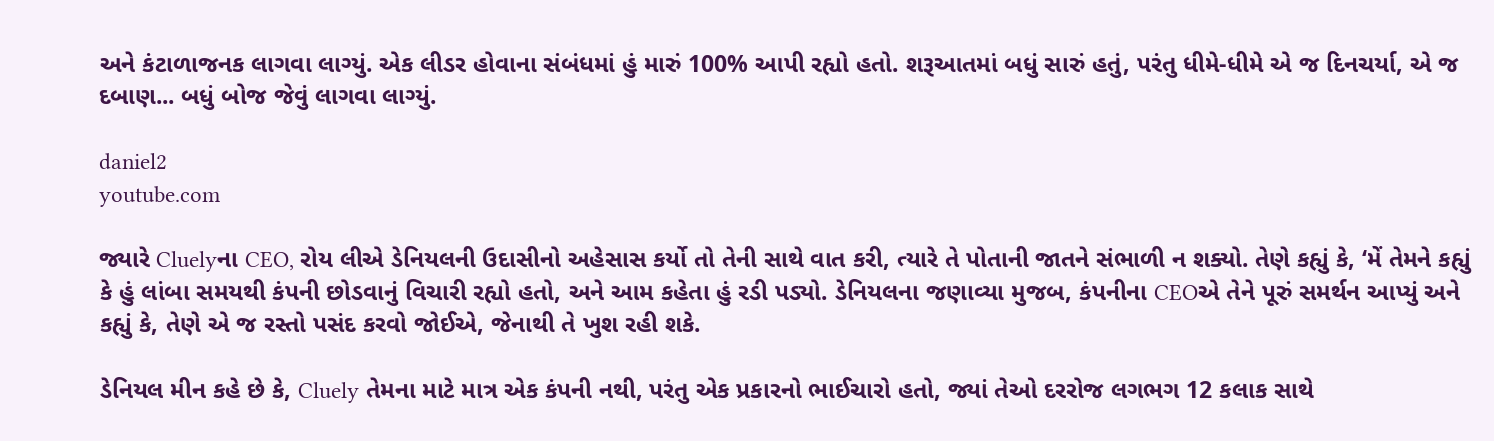અને કંટાળાજનક લાગવા લાગ્યું. એક લીડર હોવાના સંબંધમાં હું મારું 100% આપી રહ્યો હતો. શરૂઆતમાં બધું સારું હતું, પરંતુ ધીમે-ધીમે એ જ દિનચર્યા, એ જ દબાણ... બધું બોજ જેવું લાગવા લાગ્યું.

daniel2
youtube.com

જ્યારે Cluelyના CEO, રોય લીએ ડેનિયલની ઉદાસીનો અહેસાસ કર્યો તો તેની સાથે વાત કરી, ત્યારે તે પોતાની જાતને સંભાળી ન શક્યો. તેણે કહ્યું કે, ‘મેં તેમને કહ્યું કે હું લાંબા સમયથી કંપની છોડવાનું વિચારી રહ્યો હતો, અને આમ કહેતા હું રડી પડ્યો. ડેનિયલના જણાવ્યા મુજબ, કંપનીના CEOએ તેને પૂરું સમર્થન આપ્યું અને કહ્યું કે, તેણે એ જ રસ્તો પસંદ કરવો જોઈએ, જેનાથી તે ખુશ રહી શકે.

ડેનિયલ મીન કહે છે કે, Cluely તેમના માટે માત્ર એક કંપની નથી, પરંતુ એક પ્રકારનો ભાઈચારો હતો, જ્યાં તેઓ દરરોજ લગભગ 12 કલાક સાથે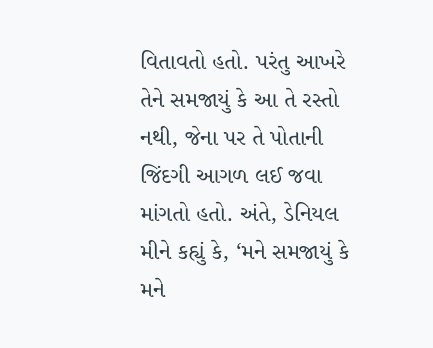વિતાવતો હતો. પરંતુ આખરે તેને સમજાયું કે આ તે રસ્તો નથી, જેના પર તે પોતાની જિંદગી આગળ લઈ જવા માંગતો હતો. અંતે, ડેનિયલ મીને કહ્યું કે, ‘મને સમજાયું કે મને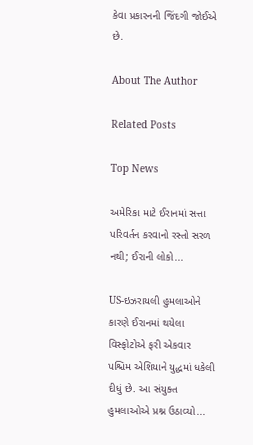કેવા પ્રકારનની જિંદગી જોઈએ છે.

About The Author

Related Posts

Top News

અમેરિકા માટે ઈરાનમાં સત્તા પરિવર્તન કરવાનો રસ્તો સરળ નથી; ઈરાની લોકો...

US-ઇઝરાયલી હુમલાઓને કારણે ઈરાનમાં થયેલા વિસ્ફોટોએ ફરી એકવાર પશ્ચિમ એશિયાને યુદ્ધમાં ધકેલી દીધું છે. આ સંયુક્ત હુમલાઓએ પ્રશ્ન ઉઠાવ્યો...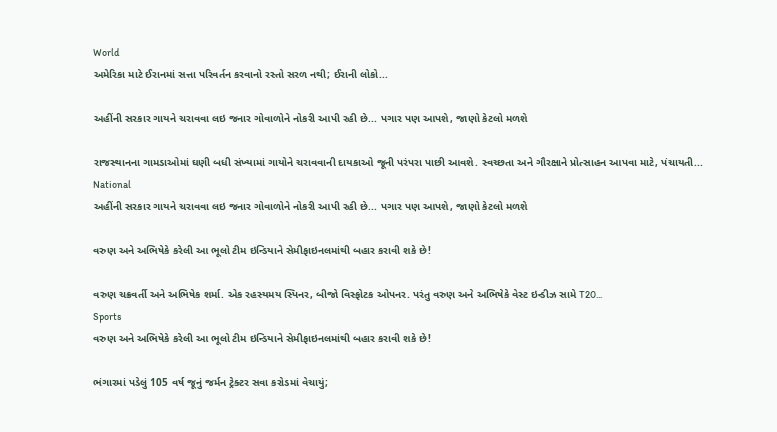World
અમેરિકા માટે ઈરાનમાં સત્તા પરિવર્તન કરવાનો રસ્તો સરળ નથી; ઈરાની લોકો...

અહીંની સરકાર ગાયને ચરાવવા લઇ જનાર ગોવાળોને નોકરી આપી રહી છે... પગાર પણ આપશે, જાણો કેટલો મળશે

રાજસ્થાનના ગામડાઓમાં ઘણી બધી સંખ્યામાં ગાયોને ચરાવવાની દાયકાઓ જૂની પરંપરા પાછી આવશે. સ્વચ્છતા અને ગૌરક્ષાને પ્રોત્સાહન આપવા માટે, પંચાયતી...
National
અહીંની સરકાર ગાયને ચરાવવા લઇ જનાર ગોવાળોને નોકરી આપી રહી છે... પગાર પણ આપશે, જાણો કેટલો મળશે

વરુણ અને અભિષેકે કરેલી આ ભૂલો ટીમ ઇન્ડિયાને સેમીફાઇનલમાંથી બહાર કરાવી શકે છે!

વરુણ ચક્રવર્તી અને અભિષેક શર્મા. એક રહસ્યમય સ્પિનર, બીજો વિસ્ફોટક ઓપનર. પરંતુ વરુણ અને અભિષેકે વેસ્ટ ઇન્ડીઝ સામે T20...
Sports
વરુણ અને અભિષેકે કરેલી આ ભૂલો ટીમ ઇન્ડિયાને સેમીફાઇનલમાંથી બહાર કરાવી શકે છે!

ભંગારમાં પડેલું 105 વર્ષ જૂનું જર્મન ટ્રેક્ટર સવા કરોડમાં વેચાયું;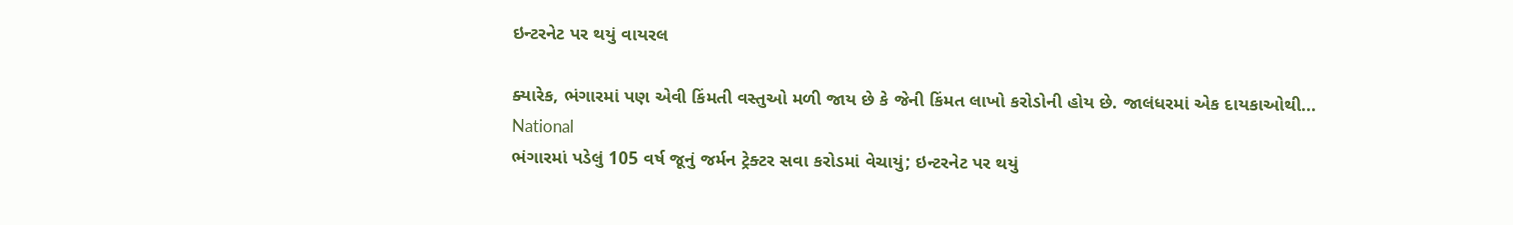ઇન્ટરનેટ પર થયું વાયરલ

ક્યારેક, ભંગારમાં પણ એવી કિંમતી વસ્તુઓ મળી જાય છે કે જેની કિંમત લાખો કરોડોની હોય છે. જાલંધરમાં એક દાયકાઓથી...
National
ભંગારમાં પડેલું 105 વર્ષ જૂનું જર્મન ટ્રેક્ટર સવા કરોડમાં વેચાયું; ઇન્ટરનેટ પર થયું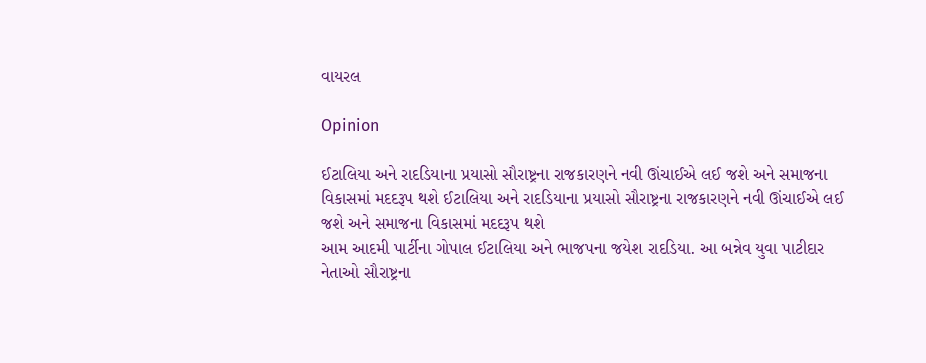વાયરલ

Opinion

ઈટાલિયા અને રાદડિયાના પ્રયાસો સૌરાષ્ટ્રના રાજકારણને નવી ઊંચાઈએ લઈ જશે અને સમાજના વિકાસમાં મદદરૂપ થશે ઈટાલિયા અને રાદડિયાના પ્રયાસો સૌરાષ્ટ્રના રાજકારણને નવી ઊંચાઈએ લઈ જશે અને સમાજના વિકાસમાં મદદરૂપ થશે
આમ આદમી પાર્ટીના ગોપાલ ઈટાલિયા અને ભાજપના જયેશ રાદડિયા. આ બન્નેવ યુવા પાટીદાર નેતાઓ સૌરાષ્ટ્રના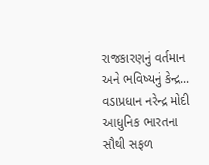રાજકારણનું વર્તમાન અને ભવિષ્યનું કેન્દ્ર...
વડાપ્રધાન નરેન્દ્ર મોદી આધુનિક ભારતના સૌથી સફળ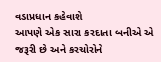વડાપ્રધાન કહેવાશે
આપણે એક સારા કરદાતા બનીએ એ જરૂરી છે અને કરચોરોને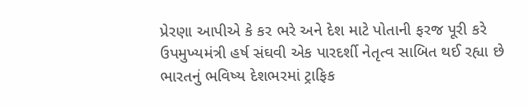પ્રેરણા આપીએ કે કર ભરે અને દેશ માટે પોતાની ફરજ પૂરી કરે
ઉપમુખ્યમંત્રી હર્ષ સંઘવી એક પારદર્શી નેતૃત્વ સાબિત થઈ રહ્યા છે
ભારતનું ભવિષ્ય દેશભરમાં ટ્રાફિક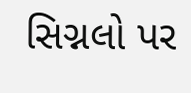સિગ્નલો પર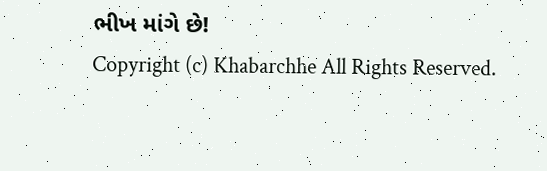ભીખ માંગે છે!
Copyright (c) Khabarchhe All Rights Reserved.